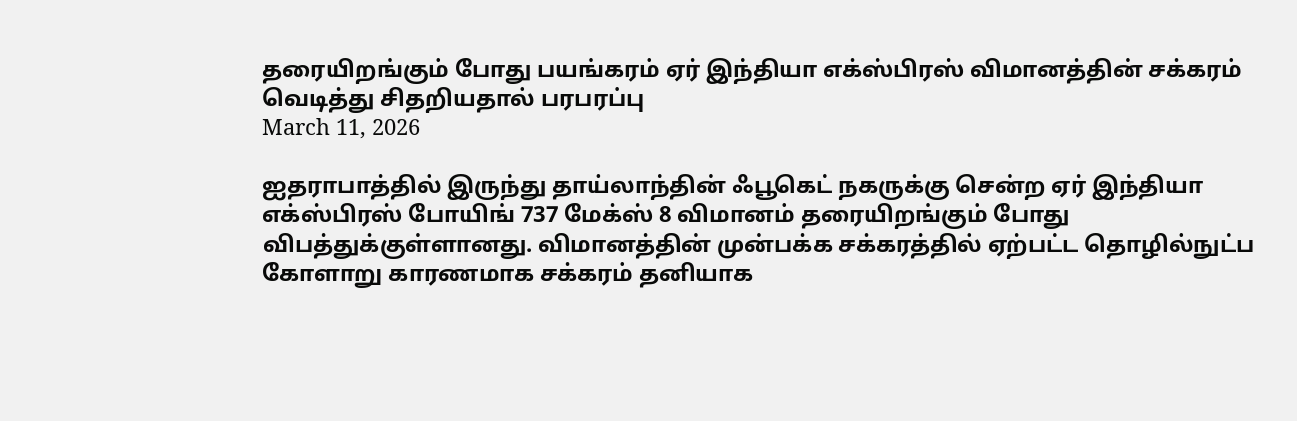தரையிறங்கும் போது பயங்கரம் ஏர் இந்தியா எக்ஸ்பிரஸ் விமானத்தின் சக்கரம் வெடித்து சிதறியதால் பரபரப்பு
March 11, 2026

ஐதராபாத்தில் இருந்து தாய்லாந்தின் ஃபூகெட் நகருக்கு சென்ற ஏர் இந்தியா எக்ஸ்பிரஸ் போயிங் 737 மேக்ஸ் 8 விமானம் தரையிறங்கும் போது விபத்துக்குள்ளானது. விமானத்தின் முன்பக்க சக்கரத்தில் ஏற்பட்ட தொழில்நுட்ப கோளாறு காரணமாக சக்கரம் தனியாக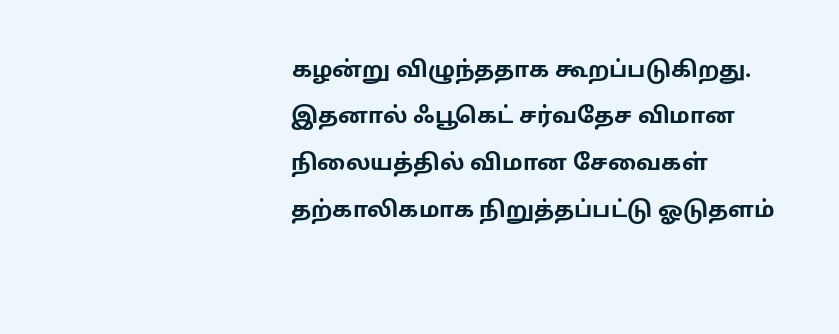கழன்று விழுந்ததாக கூறப்படுகிறது. இதனால் ஃபூகெட் சர்வதேச விமான நிலையத்தில் விமான சேவைகள் தற்காலிகமாக நிறுத்தப்பட்டு ஓடுதளம்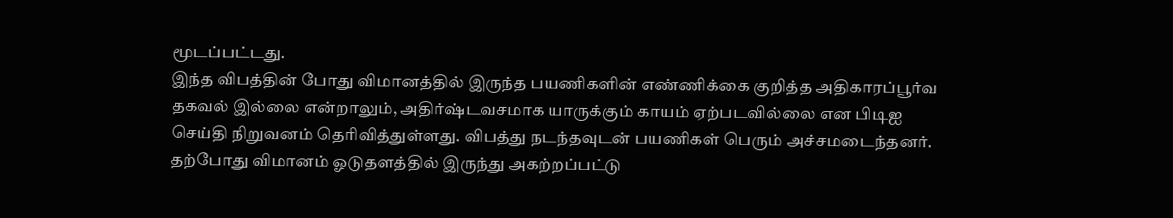மூடப்பட்டது.
இந்த விபத்தின் போது விமானத்தில் இருந்த பயணிகளின் எண்ணிக்கை குறித்த அதிகாரப்பூர்வ தகவல் இல்லை என்றாலும், அதிர்ஷ்டவசமாக யாருக்கும் காயம் ஏற்படவில்லை என பிடிஐ செய்தி நிறுவனம் தெரிவித்துள்ளது. விபத்து நடந்தவுடன் பயணிகள் பெரும் அச்சமடைந்தனர். தற்போது விமானம் ஓடுதளத்தில் இருந்து அகற்றப்பட்டு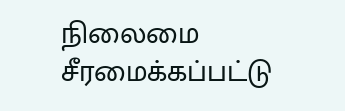நிலைமை சீரமைக்கப்பட்டு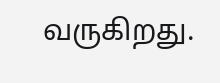வருகிறது.